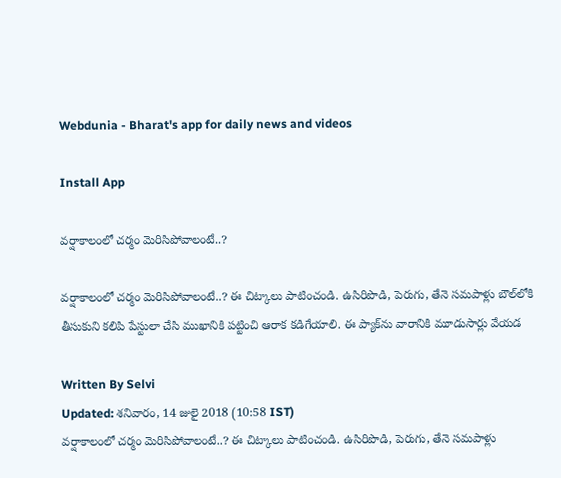Webdunia - Bharat's app for daily news and videos

Install App

వర్షాకాలంలో చర్మం మెరిసిపోవాలంటే..?

వర్షాకాలంలో చర్మం మెరిసిపోవాలంటే..? ఈ చిట్కాలు పాటించండి. ఉసిరిపొడి, పెరుగు, తేనె సమపాళ్లు బౌల్‌లోకి తీసుకుని కలిపి పేస్టులా చేసి ముఖానికి పట్టించి ఆరాక కడిగేయాలి. ఈ ప్యాక్‌ను వారానికి మూడుసార్లు వేయడ

Written By Selvi
Updated: శనివారం, 14 జులై 2018 (10:58 IST)
వర్షాకాలంలో చర్మం మెరిసిపోవాలంటే..? ఈ చిట్కాలు పాటించండి. ఉసిరిపొడి, పెరుగు, తేనె సమపాళ్లు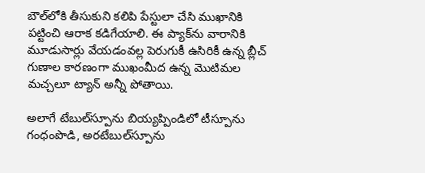బౌల్‌లోకి తీసుకుని కలిపి పేస్టులా చేసి ముఖానికి పట్టించి ఆరాక కడిగేయాలి. ఈ ప్యాక్‌ను వారానికి మూడుసార్లు వేయడంవల్ల పెరుగుకీ ఉసిరికీ ఉన్న బ్లీచ్‌ గుణాల కారణంగా ముఖంమీద ఉన్న మొటిమల మచ్చలూ ట్యాన్‌ అన్నీ పోతాయి.

అలాగే టేబుల్‌స్పూను బియ్యప్పిండిలో టీస్పూను గంధంపొడి, అరటేబుల్‌స్పూను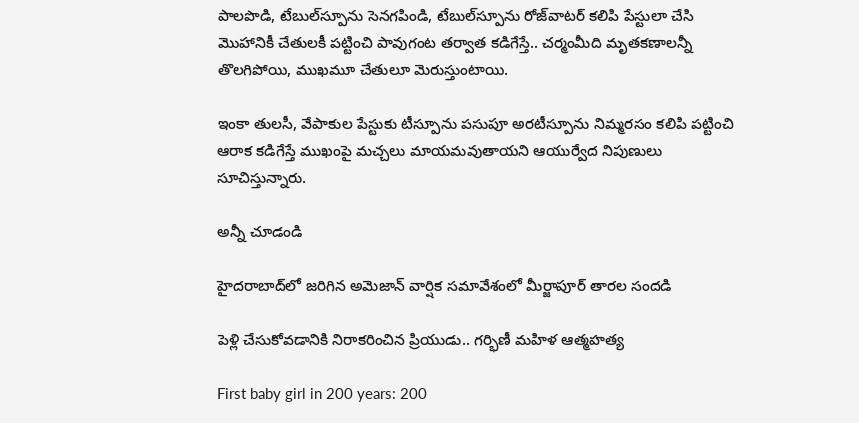పాలపొడి, టేబుల్‌స్పూను సెనగపిండి, టేబుల్‌స్పూను రోజ్‌వాటర్‌ కలిపి పేస్టులా చేసి మొహానికీ చేతులకీ పట్టించి పావుగంట తర్వాత కడిగేస్తే.. చర్మంమీది మృతకణాలన్నీ తొలగిపోయి, ముఖమూ చేతులూ మెరుస్తుంటాయి.

ఇంకా తులసీ, వేపాకుల పేస్టుకు టీస్పూను పసుపూ అరటీస్పూను నిమ్మరసం కలిపి పట్టించి ఆరాక కడిగేస్తే ముఖంపై మచ్చలు మాయమవుతాయని ఆయుర్వేద నిపుణులు సూచిస్తున్నారు.

అన్నీ చూడండి

హైదరాబాద్‌లో జరిగిన అమెజాన్ వార్షిక సమావేశంలో మీర్జాపూర్ తారల సందడి

పెళ్లి చేసుకోవడానికి నిరాకరించిన ప్రియుడు.. గర్భిణీ మహిళ ఆత్మహత్య

First baby girl in 200 years: 200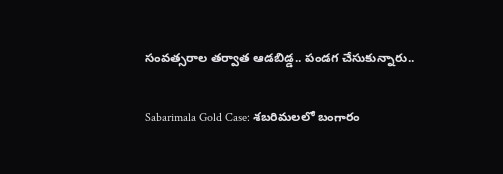సంవత్సరాల తర్వాత ఆడబిడ్డ.. పండగ చేసుకున్నారు..

Sabarimala Gold Case: శబరిమలలో బంగారం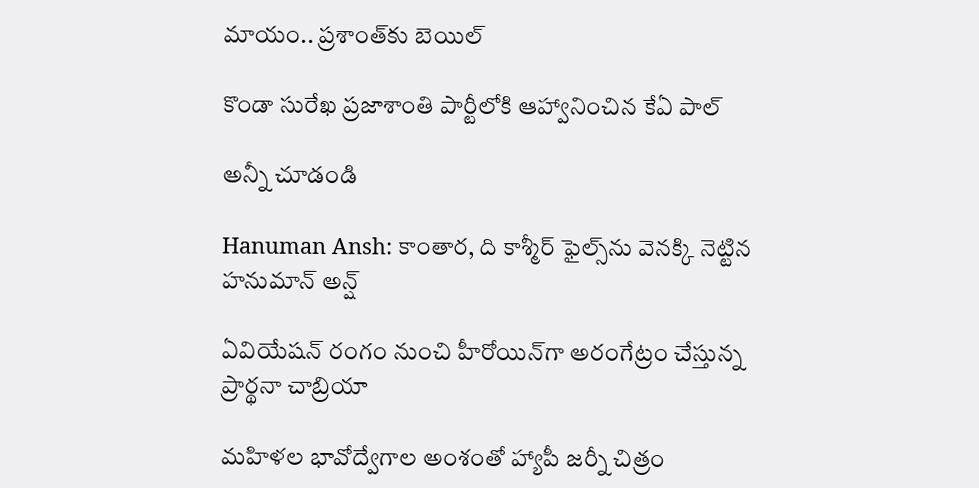మాయం.. ప్రశాంత్‌కు బెయిల్

కొండా సురేఖ ప్రజాశాంతి పార్టీలోకి ఆహ్వానించిన కేఏ పాల్

అన్నీ చూడండి

Hanuman Ansh: కాంతార, ది కాశ్మీర్ ఫైల్స్‌ను వెనక్కి నెట్టిన హనుమాన్ అన్ష్

ఏవియేషన్ రంగం నుంచి హీరోయిన్‌గా అరంగేట్రం చేస్తున్న ప్రార్థనా చాబ్రియా

మహిళల భావోద్వేగాల అంశంతో హ్యాపీ జర్నీ చిత్రం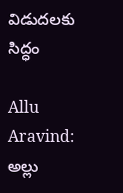విడుదలకు సిద్ధం

Allu Aravind: అల్లు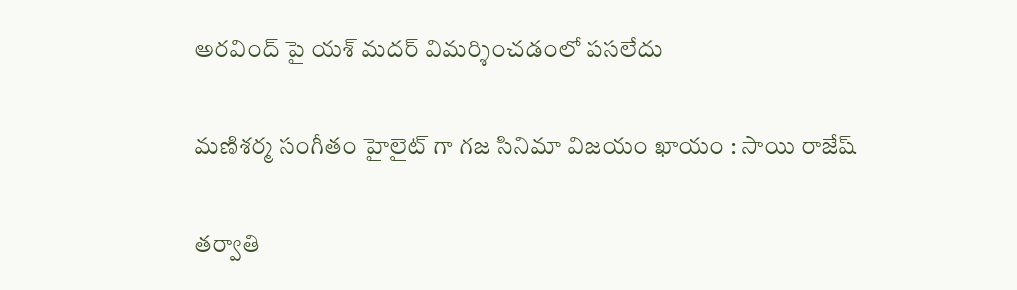అర‌వింద్ పై యశ్ మ‌ద‌ర్ విమర్శించడంలో పసలేదు

మణిశర్మ సంగీతం హైలైట్ గా గజ సినిమా విజయం ఖాయం : సాయి రాజేష్

తర్వాతి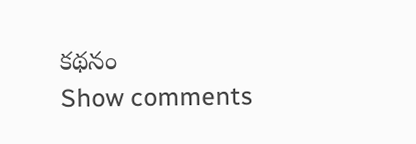కథనం
Show comments